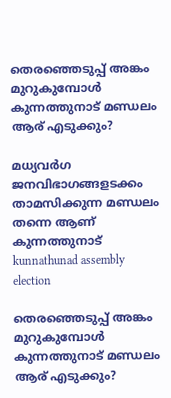തെരഞ്ഞെടുപ്പ് അങ്കം മുറുകുമ്പോൾ കുന്നത്തുനാട് മണ്ഡലം ആര് എടുക്കും?

മധ്യവർഗ ജനവിഭാഗങ്ങളടക്കം താമസിക്കുന്ന മണ്ഡലം തന്നെ ആണ് കുന്നത്തുനാട്
kunnathunad assembly election

തെരഞ്ഞെടുപ്പ് അങ്കം മുറുകുമ്പോൾ കുന്നത്തുനാട് മണ്ഡലം ആര് എടുക്കും?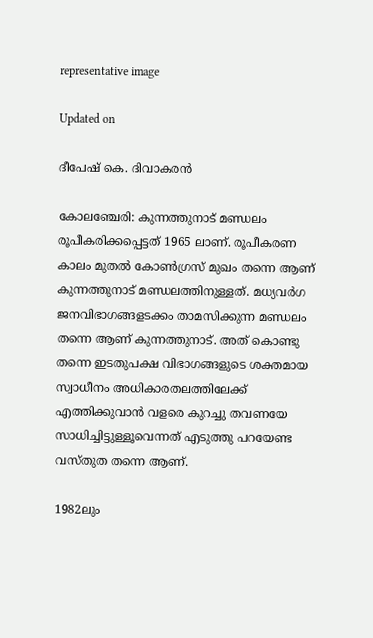representative image

Updated on

ദീപേഷ് കെ. ദിവാകരൻ

കോലഞ്ചേരി: കുന്നത്തുനാട് മണ്ഡലം രൂപീകരിക്കപ്പെട്ടത് 1965 ലാണ്. രൂപീകരണ കാലം മുതൽ കോൺഗ്രസ് മുഖം തന്നെ ആണ് കുന്നത്തുനാട് മണ്ഡലത്തിനുള്ളത്. മധ്യവർഗ ജനവിഭാഗങ്ങളടക്കം താമസിക്കുന്ന മണ്ഡലം തന്നെ ആണ് കുന്നത്തുനാട്. അത് കൊണ്ടു തന്നെ ഇടതുപക്ഷ വിഭാഗങ്ങളുടെ ശക്തമായ സ്വാധീനം അധികാരതലത്തിലേക്ക് എത്തിക്കുവാൻ വളരെ കുറച്ചു തവണയേ സാധിച്ചിട്ടുള്ളൂവെന്നത് എടുത്തു പറയേണ്ട വസ്തുത തന്നെ ആണ്.

1982ലും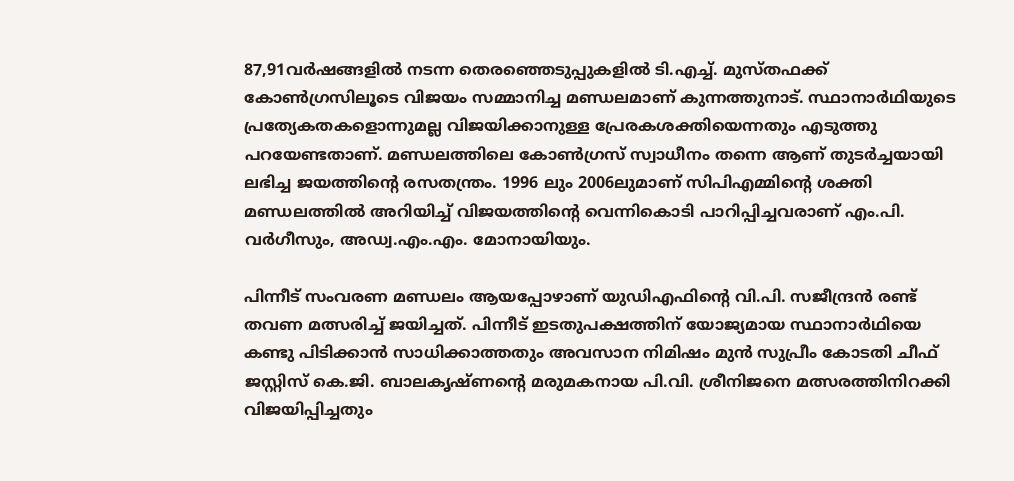87,91വർഷങ്ങളിൽ നടന്ന തെരഞ്ഞെടുപ്പുകളിൽ ടി.എച്ച്. മുസ്തഫക്ക് കോൺഗ്രസിലൂടെ വിജയം സമ്മാനിച്ച മണ്ഡലമാണ് കുന്നത്തുനാട്. സ്ഥാനാർഥിയുടെ പ്രത്യേകതകളൊന്നുമല്ല വിജയിക്കാനുള്ള പ്രേരകശക്തിയെന്നതും എടുത്തു പറയേണ്ടതാണ്. മണ്ഡലത്തിലെ കോൺഗ്രസ് സ്വാധീനം തന്നെ ആണ് തുടർച്ചയായി ലഭിച്ച ജയത്തിന്‍റെ രസതന്ത്രം. 1996 ലും 2006ലുമാണ് സിപിഎമ്മിന്‍റെ ശക്തി മണ്ഡലത്തിൽ അറിയിച്ച് വിജയത്തിന്‍റെ വെന്നികൊടി പാറിപ്പിച്ചവരാണ് എം.പി. വർഗീസും, അഡ്വ.എം.എം. മോനായിയും.

പിന്നീട് സംവരണ മണ്ഡലം ആയപ്പോഴാണ് യുഡിഎഫിന്‍റെ വി.പി. സജീന്ദ്രൻ രണ്ട് തവണ മത്സരിച്ച് ജയിച്ചത്. പിന്നീട് ഇടതുപക്ഷത്തിന് യോജ്യമായ സ്ഥാനാർഥിയെ കണ്ടു പിടിക്കാൻ സാധിക്കാത്തതും അവസാന നിമിഷം മുൻ സുപ്രീം കോടതി ചീഫ് ജസ്റ്റിസ് കെ.ജി. ബാലകൃഷ്ണന്‍റെ മരുമകനായ പി.വി. ശ്രീനിജനെ മത്സരത്തിനിറക്കി വിജയിപ്പിച്ചതും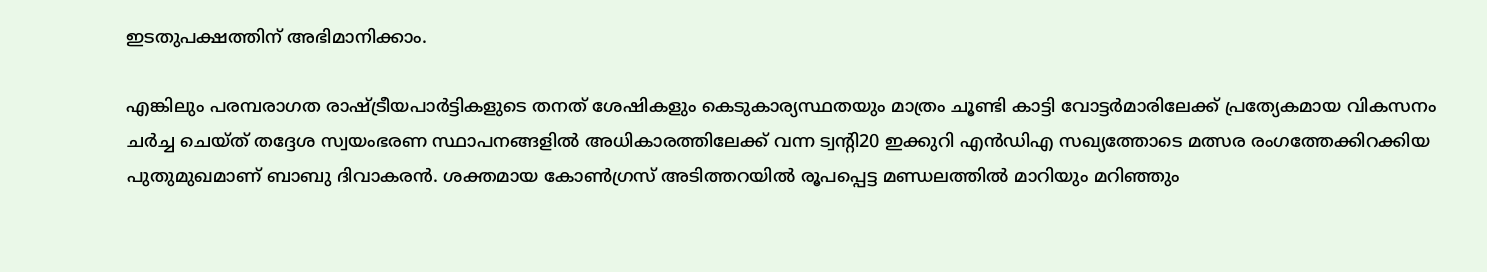ഇടതുപക്ഷത്തിന് അഭിമാനിക്കാം.

എങ്കിലും പരമ്പരാഗത രാഷ്ട്രീയപാർട്ടികളുടെ തനത് ശേഷികളും കെടുകാര്യസ്ഥതയും മാത്രം ചൂണ്ടി കാട്ടി വോട്ടർമാരിലേക്ക് പ്രത്യേകമായ വികസനം ചർച്ച ചെയ്ത് തദ്ദേശ സ്വയംഭരണ സ്ഥാപനങ്ങളിൽ അധികാരത്തിലേക്ക് വന്ന ട്വന്‍റി20 ഇക്കുറി എൻഡിഎ സഖ്യത്തോടെ മത്സര രംഗത്തേക്കിറക്കിയ പുതുമുഖമാണ് ബാബു ദിവാകരൻ. ശക്തമായ കോൺഗ്രസ് അടിത്തറയിൽ രൂപപ്പെട്ട മണ്ഡലത്തിൽ മാറിയും മറിഞ്ഞും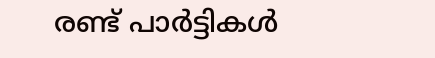രണ്ട് പാർട്ടികൾ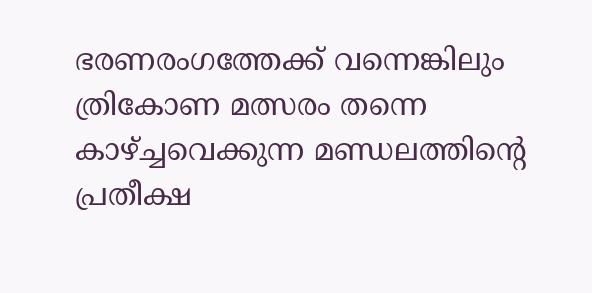ഭരണരംഗത്തേക്ക് വന്നെങ്കിലും ത്രികോണ മത്സരം തന്നെ കാഴ്ച്ചവെക്കുന്ന മണ്ഡലത്തിന്‍റെ പ്രതീക്ഷ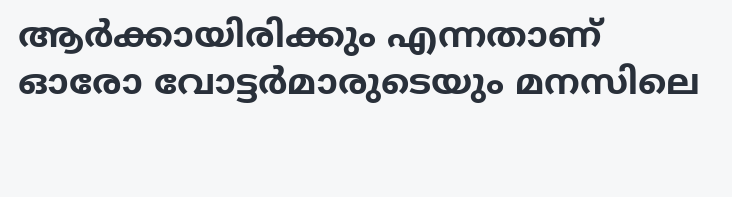ആർക്കായിരിക്കും എന്നതാണ് ഓരോ വോട്ടർമാരുടെയും മനസിലെ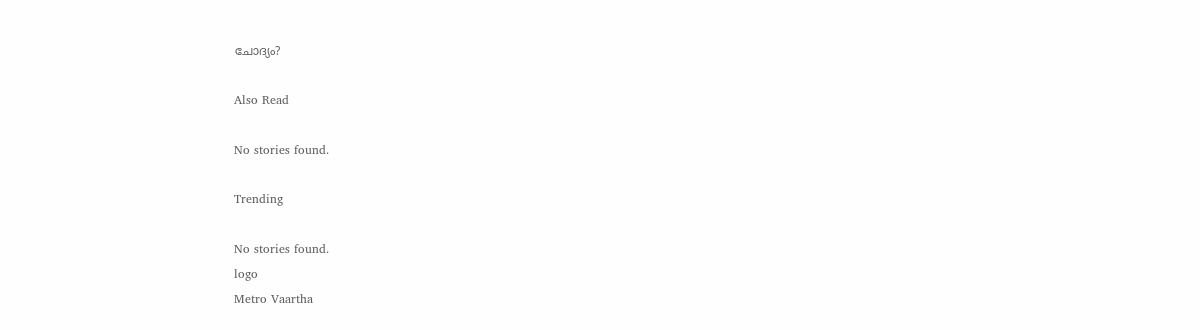ചോദ്യം?

Also Read

No stories found.

Trending

No stories found.
logo
Metro Vaartha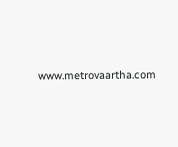www.metrovaartha.com